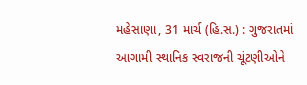મહેસાણા, 31 માર્ચ (હિ.સ.) : ગુજરાતમાં આગામી સ્થાનિક સ્વરાજની ચૂંટણીઓને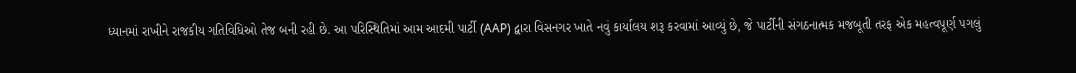ધ્યાનમાં રાખીને રાજકીય ગતિવિધિઓ તેજ બની રહી છે. આ પરિસ્થિતિમાં આમ આદમી પાર્ટી (AAP) દ્વારા વિસનગર ખાતે નવું કાર્યાલય શરૂ કરવામાં આવ્યું છે, જે પાર્ટીની સંગઠનાત્મક મજબૂતી તરફ એક મહત્વપૂર્ણ પગલું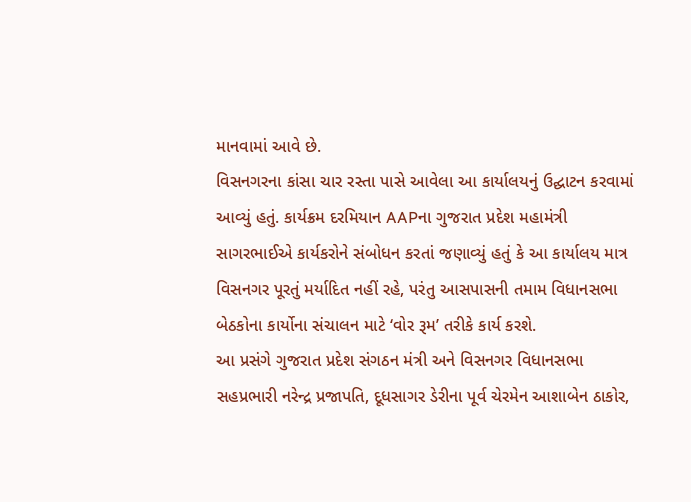માનવામાં આવે છે.
વિસનગરના કાંસા ચાર રસ્તા પાસે આવેલા આ કાર્યાલયનું ઉદ્ઘાટન કરવામાં આવ્યું હતું. કાર્યક્રમ દરમિયાન AAPના ગુજરાત પ્રદેશ મહામંત્રી સાગરભાઈએ કાર્યકરોને સંબોધન કરતાં જણાવ્યું હતું કે આ કાર્યાલય માત્ર વિસનગર પૂરતું મર્યાદિત નહીં રહે, પરંતુ આસપાસની તમામ વિધાનસભા બેઠકોના કાર્યોના સંચાલન માટે ‘વોર રૂમ’ તરીકે કાર્ય કરશે.
આ પ્રસંગે ગુજરાત પ્રદેશ સંગઠન મંત્રી અને વિસનગર વિધાનસભા સહપ્રભારી નરેન્દ્ર પ્રજાપતિ, દૂધસાગર ડેરીના પૂર્વ ચેરમેન આશાબેન ઠાકોર,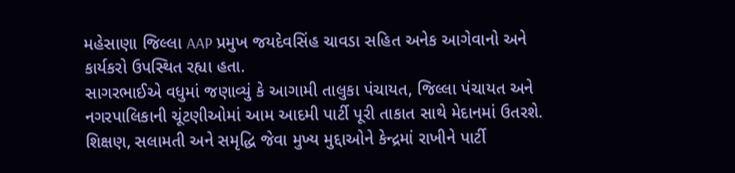મહેસાણા જિલ્લા AAP પ્રમુખ જયદેવસિંહ ચાવડા સહિત અનેક આગેવાનો અને કાર્યકરો ઉપસ્થિત રહ્યા હતા.
સાગરભાઈએ વધુમાં જણાવ્યું કે આગામી તાલુકા પંચાયત, જિલ્લા પંચાયત અને નગરપાલિકાની ચૂંટણીઓમાં આમ આદમી પાર્ટી પૂરી તાકાત સાથે મેદાનમાં ઉતરશે. શિક્ષણ, સલામતી અને સમૃદ્ધિ જેવા મુખ્ય મુદ્દાઓને કેન્દ્રમાં રાખીને પાર્ટી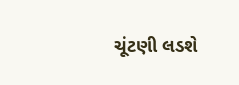ચૂંટણી લડશે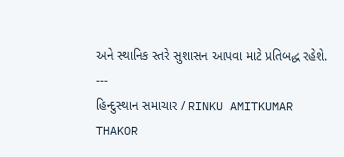અને સ્થાનિક સ્તરે સુશાસન આપવા માટે પ્રતિબદ્ધ રહેશે.
---
હિન્દુસ્થાન સમાચાર / RINKU AMITKUMAR THAKOR